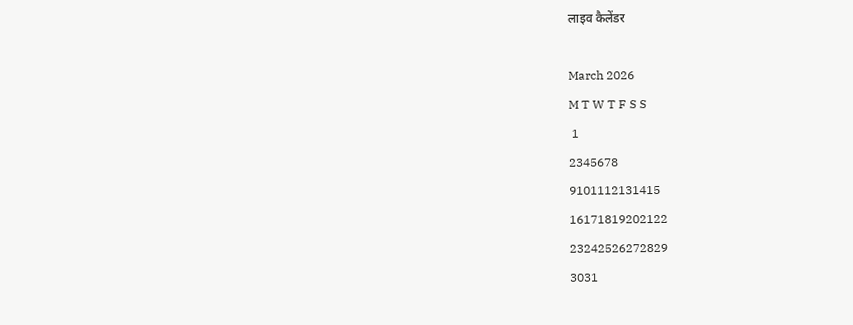लाइव कैलेंडर

March 2026
M T W T F S S
 1
2345678
9101112131415
16171819202122
23242526272829
3031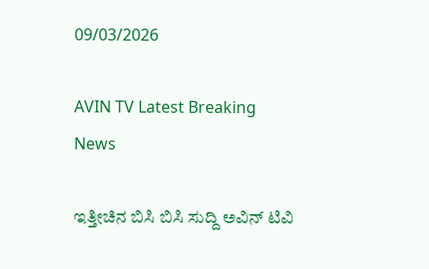09/03/2026

AVIN TV Latest Breaking News

ಇತ್ತೀಚಿನ ಬಿಸಿ ಬಿಸಿ ಸುದ್ದಿ ಅವಿನ್ ಟಿವಿ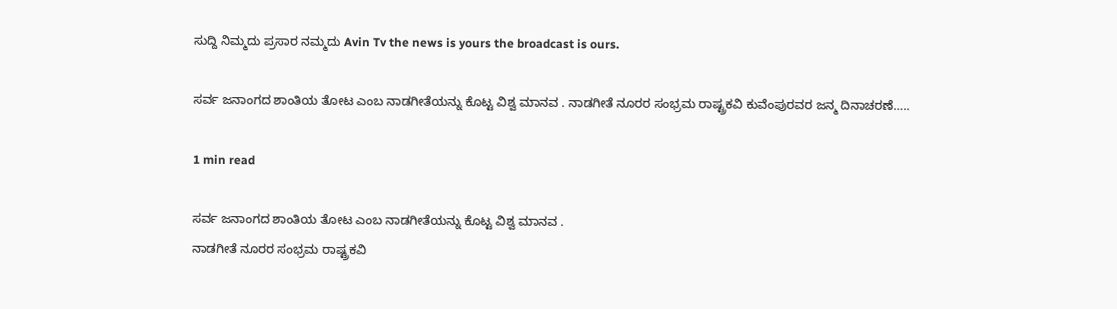ಸುದ್ದಿ ನಿಮ್ಮದು ಪ್ರಸಾರ ನಮ್ಮದು Avin Tv the news is yours the broadcast is ours.

ಸರ್ವ ಜನಾಂಗದ ಶಾಂತಿಯ ತೋಟ ಎಂಬ ನಾಡಗೀತೆಯನ್ನು ಕೊಟ್ಟ ವಿಶ್ವ ಮಾನವ . ನಾಡಗೀತೆ ನೂರರ ಸಂಭ್ರಮ ರಾಷ್ಟ್ರಕವಿ ಕುವೆಂಪುರವರ ಜನ್ಮ ದಿನಾಚರಣೆ…..

1 min read

ಸರ್ವ ಜನಾಂಗದ ಶಾಂತಿಯ ತೋಟ ಎಂಬ ನಾಡಗೀತೆಯನ್ನು ಕೊಟ್ಟ ವಿಶ್ವ ಮಾನವ .
ನಾಡಗೀತೆ ನೂರರ ಸಂಭ್ರಮ ರಾಷ್ಟ್ರಕವಿ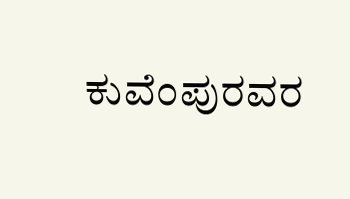ಕುವೆಂಪುರವರ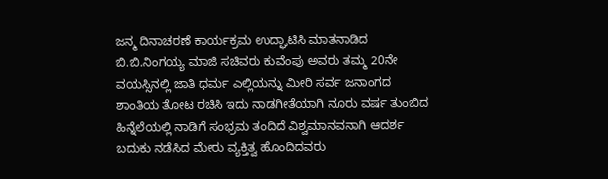ಜನ್ಮ ದಿನಾಚರಣೆ ಕಾರ್ಯಕ್ರಮ ಉದ್ಘಾಟಿಸಿ ಮಾತನಾಡಿದ ಬಿ.ಬಿ.ನಿಂಗಯ್ಯ ಮಾಜಿ ಸಚಿವರು ಕುವೆಂಪು ಅವರು ತಮ್ಮ 20ನೇ ವಯಸ್ಸಿನಲ್ಲಿ ಜಾತಿ ಧರ್ಮ ಎಲ್ಲಿಯನ್ನು ಮೀರಿ ಸರ್ವ ಜನಾಂಗದ ಶಾಂತಿಯ ತೋಟ ರಚಿಸಿ ಇದು ನಾಡಗೀತೆಯಾಗಿ ನೂರು ವರ್ಷ ತುಂಬಿದ ಹಿನ್ನೆಲೆಯಲ್ಲಿ ನಾಡಿಗೆ ಸಂಭ್ರಮ ತಂದಿದೆ ವಿಶ್ವಮಾನವನಾಗಿ ಆದರ್ಶ ಬದುಕು ನಡೆಸಿದ ಮೇರು ವ್ಯಕ್ತಿತ್ವ ಹೊಂದಿದವರು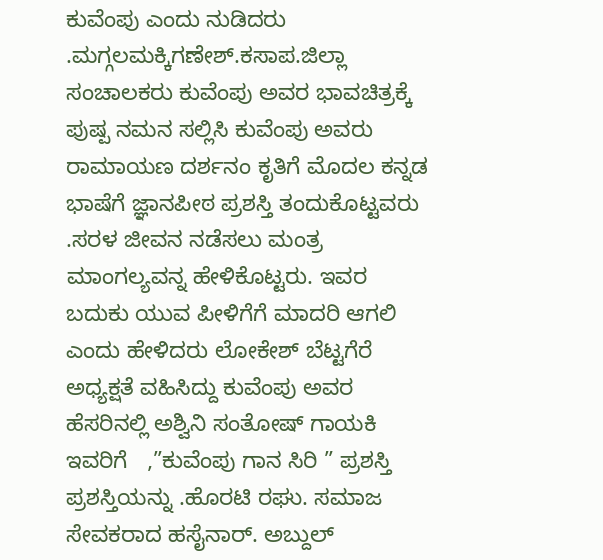ಕುವೆಂಪು ಎಂದು ನುಡಿದರು .ಮಗ್ಗಲಮಕ್ಕಿಗಣೇಶ್.ಕಸಾಪ.ಜಿಲ್ಲಾ ಸಂಚಾಲಕರು ಕುವೆಂಪು ಅವರ ಭಾವಚಿತ್ರಕ್ಕೆ ಪುಷ್ಪ ನಮನ ಸಲ್ಲಿಸಿ ಕುವೆಂಪು ಅವರು ರಾಮಾಯಣ ದರ್ಶನಂ ಕೃತಿಗೆ ಮೊದಲ ಕನ್ನಡ ಭಾಷೆಗೆ ಜ್ಞಾನಪೀಠ ಪ್ರಶಸ್ತಿ ತಂದುಕೊಟ್ಟವರು .ಸರಳ ಜೀವನ ನಡೆಸಲು ಮಂತ್ರ ಮಾಂಗಲ್ಯವನ್ನ ಹೇಳಿಕೊಟ್ಟರು. ಇವರ ಬದುಕು ಯುವ ಪೀಳಿಗೆಗೆ ಮಾದರಿ ಆಗಲಿ ಎಂದು ಹೇಳಿದರು ಲೋಕೇಶ್ ಬೆಟ್ಟಗೆರೆ ಅಧ್ಯಕ್ಷತೆ ವಹಿಸಿದ್ದು ಕುವೆಂಪು ಅವರ ಹೆಸರಿನಲ್ಲಿ ಅಶ್ವಿನಿ ಸಂತೋಷ್ ಗಾಯಕಿ ಇವರಿಗೆ   ,”ಕುವೆಂಪು ಗಾನ ಸಿರಿ ” ಪ್ರಶಸ್ತಿ  ಪ್ರಶಸ್ತಿಯನ್ನು .ಹೊರಟಿ ರಘು. ಸಮಾಜ ಸೇವಕರಾದ ಹಸೈನಾರ್. ಅಬ್ದುಲ್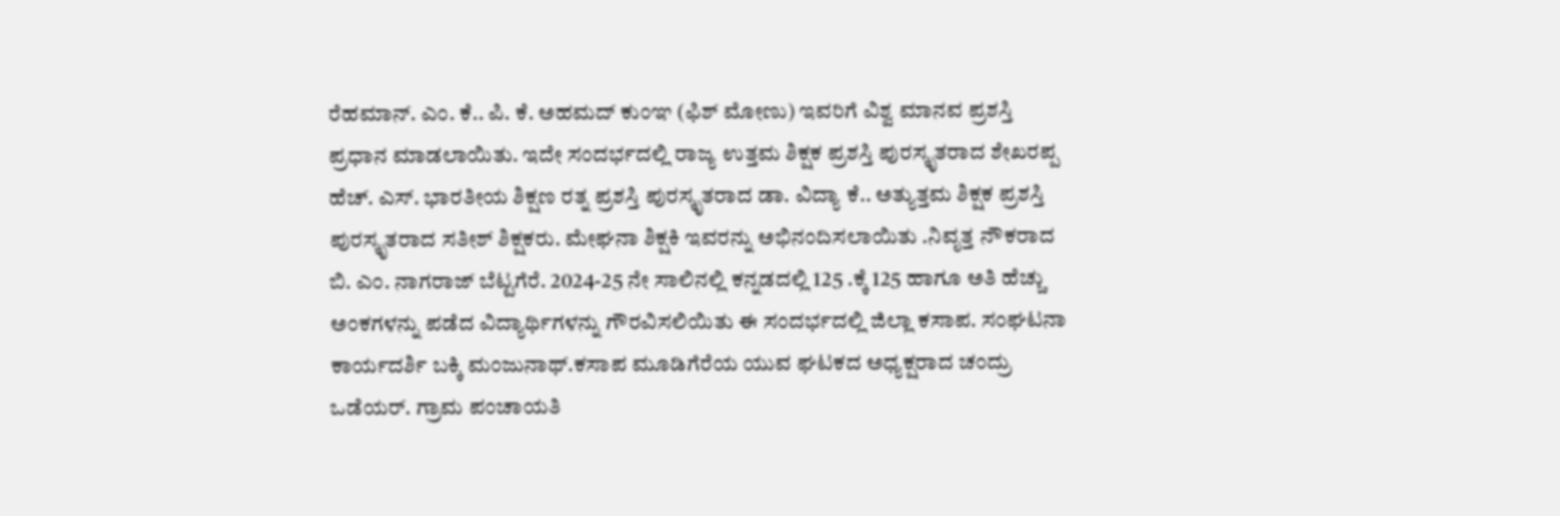ರೆಹಮಾನ್. ಎಂ. ಕೆ.. ಪಿ. ಕೆ. ಅಹಮದ್ ಕುಂಞ (ಫಿಶ್ ಮೋಣು) ಇವರಿಗೆ ವಿಶ್ವ ಮಾನವ ಪ್ರಶಸ್ತಿ ಪ್ರಧಾನ ಮಾಡಲಾಯಿತು. ಇದೇ ಸಂದರ್ಭದಲ್ಲಿ ರಾಜ್ಯ ಉತ್ತಮ ಶಿಕ್ಷಕ ಪ್ರಶಸ್ತಿ ಪುರಸ್ಕೃತರಾದ ಶೇಖರಪ್ಪ ಹೆಚ್. ಎಸ್. ಭಾರತೀಯ ಶಿಕ್ಷಣ ರತ್ನ ಪ್ರಶಸ್ತಿ ಪುರಸ್ಕೃತರಾದ ಡಾ. ವಿದ್ಯಾ ಕೆ.. ಅತ್ಯುತ್ತಮ ಶಿಕ್ಷಕ ಪ್ರಶಸ್ತಿ ಪುರಸ್ಕೃತರಾದ ಸತೀಶ್ ಶಿಕ್ಷಕರು. ಮೇಘನಾ ಶಿಕ್ಷಕಿ ಇವರನ್ನು ಅಭಿನಂದಿಸಲಾಯಿತು .ನಿವೃತ್ತ ನೌಕರಾದ ಬಿ. ಎಂ. ನಾಗರಾಜ್ ಬೆಟ್ಟಗೆರೆ. 2024-25 ನೇ ಸಾಲಿನಲ್ಲಿ ಕನ್ನಡದಲ್ಲಿ 125 .ಕ್ಕೆ 125 ಹಾಗೂ ಅತಿ ಹೆಚ್ಚು ಅಂಕಗಳನ್ನು ಪಡೆದ ವಿದ್ಯಾರ್ಥಿಗಳನ್ನು ಗೌರವಿಸಲಿಯಿತು ಈ ಸಂದರ್ಭದಲ್ಲಿ ಜಿಲ್ಲಾ ಕಸಾಪ. ಸಂಘಟನಾ ಕಾರ್ಯದರ್ಶಿ ಬಕ್ಕಿ ಮಂಜುನಾಥ್.ಕಸಾಪ ಮೂಡಿಗೆರೆಯ ಯುವ ಘಟಕದ ಅಧ್ಯಕ್ಷರಾದ ಚಂದ್ರು ಒಡೆಯರ್. ಗ್ರಾಮ ಪಂಚಾಯತಿ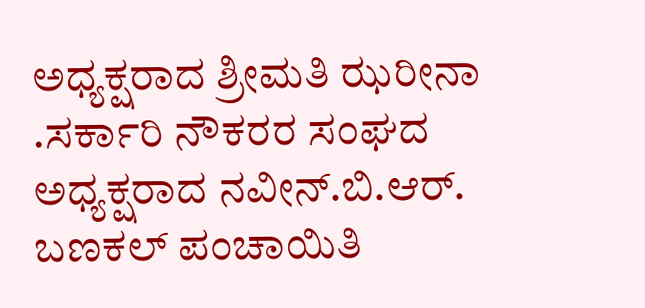ಅಧ್ಯಕ್ಷರಾದ ಶ್ರೀಮತಿ ಝರೀನಾ .ಸರ್ಕಾರಿ ನೌಕರರ ಸಂಘದ ಅಧ್ಯಕ್ಷರಾದ ನವೀನ್.ಬಿ.ಆರ್. ಬಣಕಲ್ ಪಂಚಾಯಿತಿ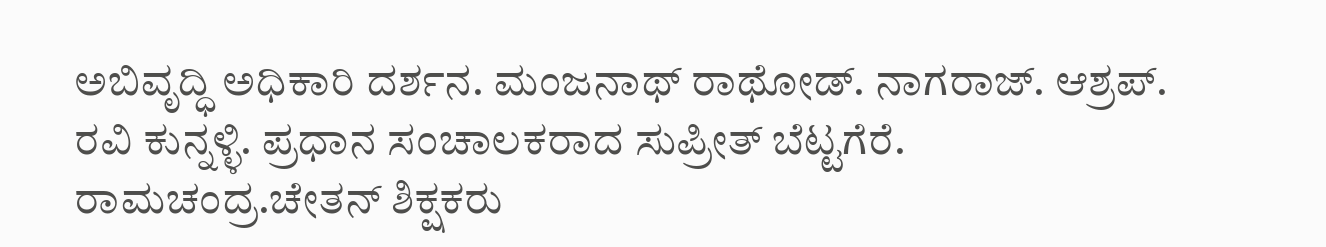ಅಬಿವೃದ್ಧಿ ಅಧಿಕಾರಿ ದರ್ಶನ. ಮಂಜನಾಥ್ ರಾಥೋಡ್. ನಾಗರಾಜ್. ಆಶ್ರಪ್. ರವಿ ಕುನ್ನಳ್ಳಿ. ಪ್ರಧಾನ ಸಂಚಾಲಕರಾದ ಸುಪ್ರೀತ್ ಬೆಟ್ಟಗೆರೆ. ರಾಮಚಂದ್ರ.ಚೇತನ್ ಶಿಕ್ಷಕರು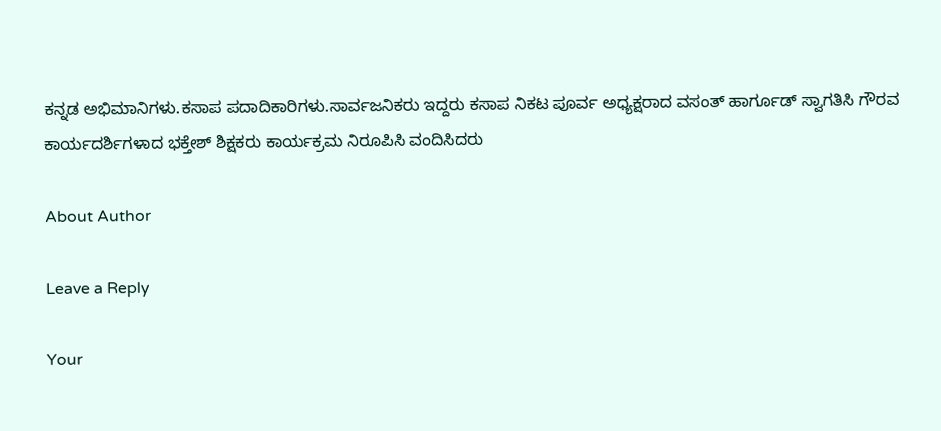ಕನ್ನಡ ಅಭಿಮಾನಿಗಳು.ಕಸಾಪ ಪದಾದಿಕಾರಿಗಳು.ಸಾರ್ವಜನಿಕರು ಇದ್ದರು ಕಸಾಪ ನಿಕಟ ಪೂರ್ವ ಅಧ್ಯಕ್ಷರಾದ ವಸಂತ್ ಹಾರ್ಗೂಡ್ ಸ್ವಾಗತಿಸಿ ಗೌರವ ಕಾರ್ಯದರ್ಶಿಗಳಾದ ಭಕ್ತೇಶ್ ಶಿಕ್ಷಕರು ಕಾರ್ಯಕ್ರಮ ನಿರೂಪಿಸಿ ವಂದಿಸಿದರು

About Author

Leave a Reply

Your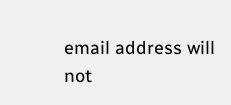email address will not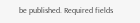be published. Required fields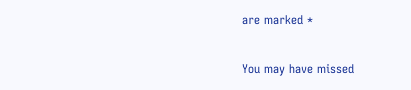are marked *

You may have missed